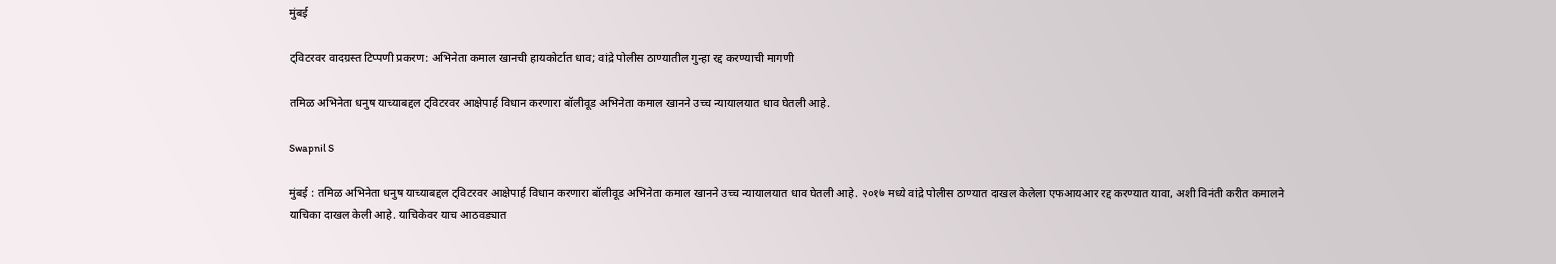मुंबई

ट्विटरवर वादग्रस्त टिप्पणी प्रकरण: अभिनेता कमाल खानची हायकोर्टात धाव; वांद्रे पोलीस ठाण्यातील गुन्हा रद्द करण्याची मागणी

तमिळ अभिनेता धनुष याच्याबद्दल ट्विटरवर आक्षेपार्ह विधान करणारा बॉलीवूड अभिनेता कमाल खानने उच्च न्यायालयात धाव घेतली आहे.

Swapnil S

मुंबई : तमिळ अभिनेता धनुष याच्याबद्दल ट्विटरवर आक्षेपार्ह विधान करणारा बॉलीवूड अभिनेता कमाल खानने उच्च न्यायालयात धाव घेतली आहे. २०१७ मध्ये वांद्रे पोलीस ठाण्यात दाखल केलेला एफआयआर रद्द करण्यात यावा, अशी विनंती करीत कमालने याचिका दाखल केली आहे. याचिकेवर याच आठवड्यात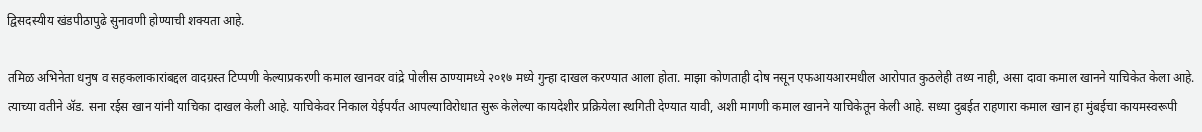द्विसदस्यीय खंडपीठापुढे सुनावणी होण्याची शक्यता आहे.

तमिळ अभिनेता धनुष व सहकलाकारांबद्दल वादग्रस्त टिप्पणी केल्याप्रकरणी कमाल खानवर वांद्रे पोलीस ठाण्यामध्ये २०१७ मध्ये गुन्हा दाखल करण्यात आला होता. माझा कोणताही दोष नसून एफआयआरमधील आरोपात कुठलेही तथ्य नाही, असा दावा कमाल खानने याचिकेत केला आहे. त्याच्या वतीने ॲड. सना रईस खान यांनी याचिका दाखल केली आहे. याचिकेवर निकाल येईपर्यंत आपल्याविरोधात सुरू केलेल्या कायदेशीर प्रक्रियेला स्थगिती देण्यात यावी, अशी मागणी कमाल खानने याचिकेतून केली आहे. सध्या दुबईत राहणारा कमाल खान हा मुंबईचा कायमस्वरूपी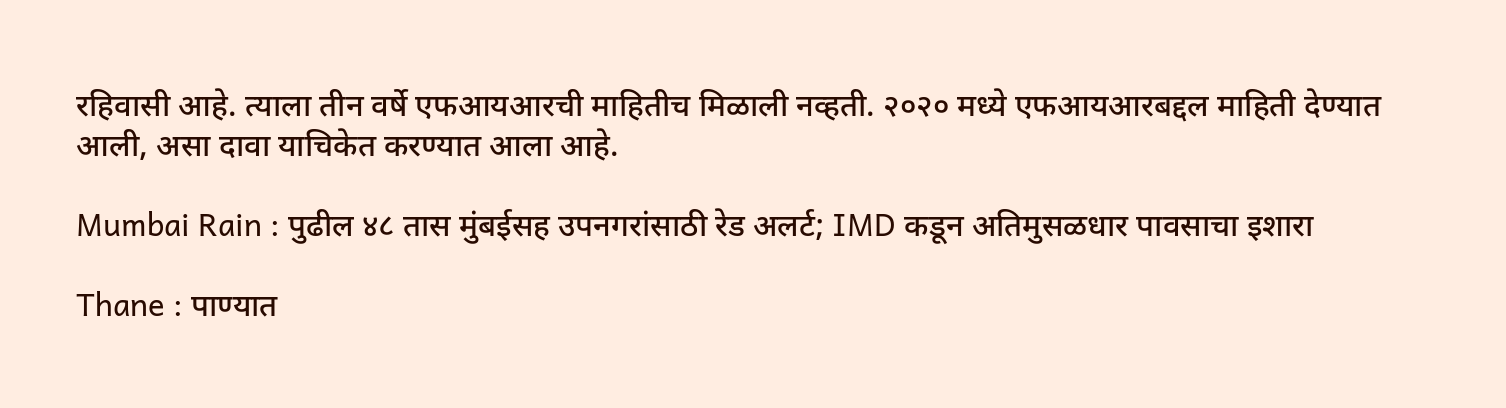रहिवासी आहे. त्याला तीन वर्षे एफआयआरची माहितीच मिळाली नव्हती. २०२० मध्ये एफआयआरबद्दल माहिती देण्यात आली, असा दावा याचिकेत करण्यात आला आहे.

Mumbai Rain : पुढील ४८ तास मुंबईसह उपनगरांसाठी रेड अलर्ट; IMD कडून अतिमुसळधार पावसाचा इशारा

Thane : पाण्यात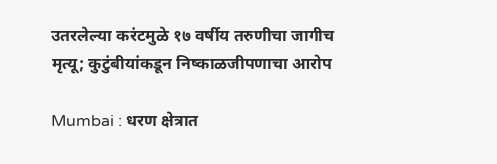उतरलेल्या करंटमुळे १७ वर्षीय तरुणीचा जागीच मृत्यू; कुटुंबीयांकडून निष्काळजीपणाचा आरोप

Mumbai : धरण क्षेत्रात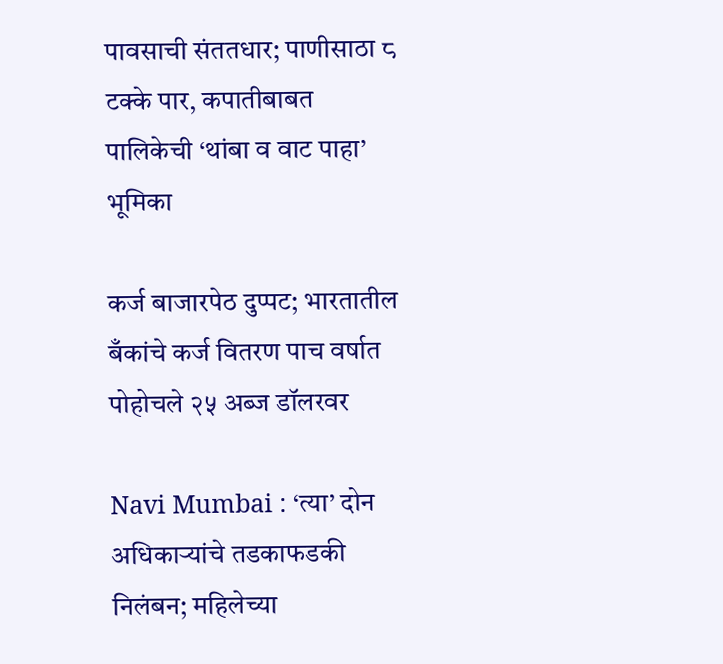पावसाची संततधार; पाणीसाठा ८ टक्के पार, कपातीबाबत पालिकेची ‘थांबा व वाट पाहा’ भूमिका

कर्ज बाजारपेठ दुप्पट; भारतातील बँकांचे कर्ज वितरण पाच वर्षात पोहोचले २५ अब्ज डॉलरवर

Navi Mumbai : ‘त्या’ दोन अधिकाऱ्यांचे तडकाफडकी निलंबन; महिलेच्या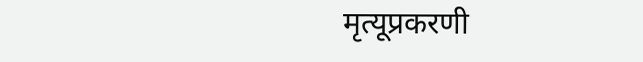मृत्यूप्रकरणी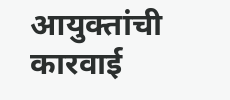आयुक्तांची कारवाई